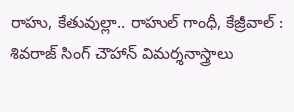రాహు, కేతువుల్లా.. రాహుల్ గాంధీ, కేజ్రీవాల్ : శివ‌రాజ్ సింగ్ చౌహాన్ విమర్శనాస్త్రాలు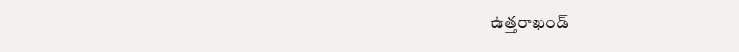ఉత్తరాఖండ్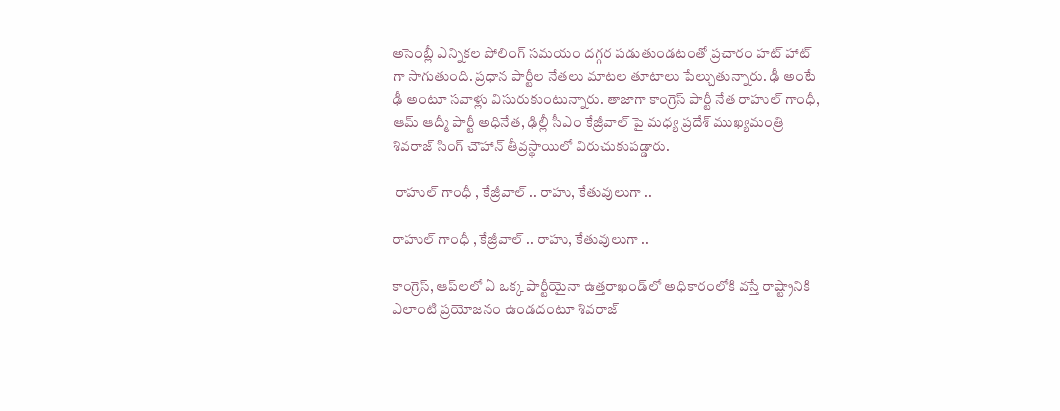అసెంబ్లీ ఎన్నికల పోలింగ్ సమయం దగ్గర పడుతుండటంతో ప్రచారం హట్ హాట్ గా సాగుతుంది. ప్రధాన పార్టీల నేతలు మాటల తూటాలు పేల్చుతున్నారు. ఢీ అంటే ఢీ అంటూ సవాళ్లు విసురుకుంటున్నారు. తాజాగా కాంగ్రెస్ పార్టీ నేత రాహుల్ గాంధీ, ఆమ్ ఆద్మీ పార్టీ అధినేత, ఢిల్లీ సీఎం కేజ్రీవాల్ పై మధ్య ప్రదేశ్ ముఖ్యమంత్రి శివ‌రాజ్ సింగ్ చౌహాన్ తీవ్రస్థాయిలో విరుచుకుపడ్డారు.

 రాహుల్ గాంధీ , కేజ్రీవాల్ .. రాహు, కేతువులుగా ..

రాహుల్ గాంధీ , కేజ్రీవాల్ .. రాహు, కేతువులుగా ..

కాంగ్రెస్, ఆప్‌ల‌లో ఏ ఒక్క పార్టీయైనా ఉత్తరాఖండ్‌లో అధికారంలోకి వస్తే రాష్ట్రానికి ఎలాంటి ప్రయోజనం ఉండదంటూ శివ‌రాజ్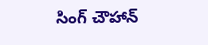సింగ్ చౌహాన్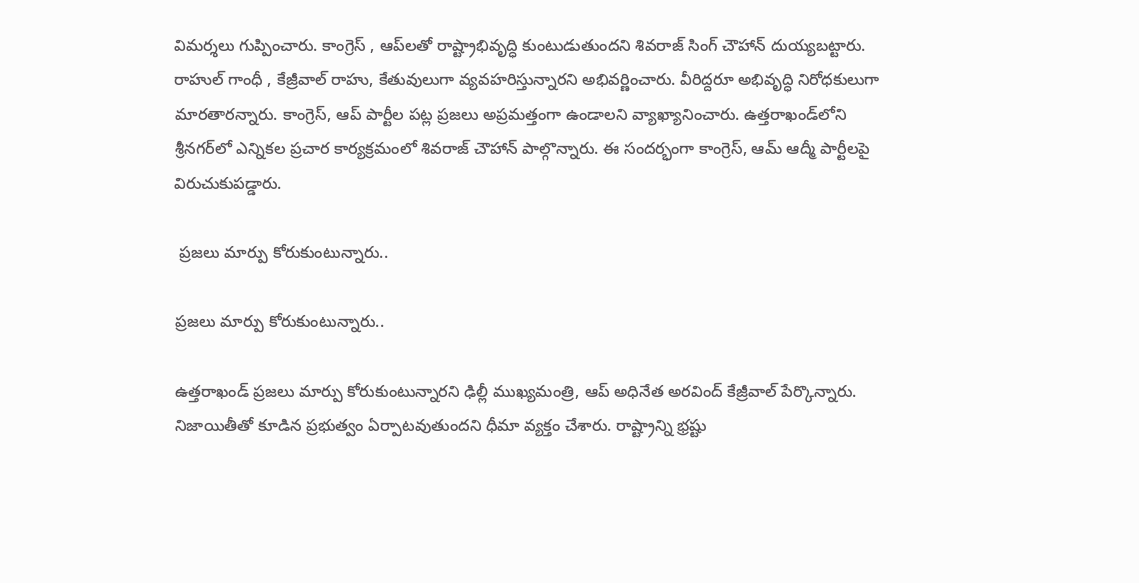విమర్శలు గుప్పించారు. కాంగ్రెస్ , ఆప్‌లతో రాష్ట్రాభివృద్ధి కుంటుడుతుందని శివరాజ్ సింగ్ చౌహాన్ దుయ్యబట్టారు. రాహుల్ గాంధీ , కేజ్రీవాల్ రాహు, కేతువులుగా వ్యవహరిస్తున్నారని అభివర్ణించారు. వీరిద్దరూ అభివృద్ధి నిరోధ‌కులుగా మార‌తారన్నారు. కాంగ్రెస్, ఆప్ పార్టీల పట్ల ప్ర‌జ‌లు అప్ర‌మ‌త్తంగా ఉండాల‌ని వ్యాఖ్యానించారు. ఉత్త‌రాఖండ్‌లోని శ్రీన‌గ‌ర్‌లో ఎన్నిక‌ల ప్ర‌చార కార్య‌క్ర‌మంలో శివ‌రాజ్ చౌహాన్ పాల్గొన్నారు. ఈ సందర్భంగా కాంగ్రెస్, ఆమ్ ఆద్మీ పార్టీలపై విరుచుకుపడ్డారు.

 ప్రజలు మార్పు కోరుకుంటున్నారు..

ప్రజలు మార్పు కోరుకుంటున్నారు..

ఉత్తరాఖండ్ ప్రజలు మార్పు కోరుకుంటున్నారని ఢిల్లీ ముఖ్యమంత్రి, ఆప్ అధినేత అరవింద్ కేజ్రీవాల్ పేర్కొన్నారు. నిజాయితీతో కూడిన ప్రభుత్వం ఏర్పాటవుతుందని ధీమా వ్యక్తం చేశారు. రాష్ట్రాన్ని భ్రష్టు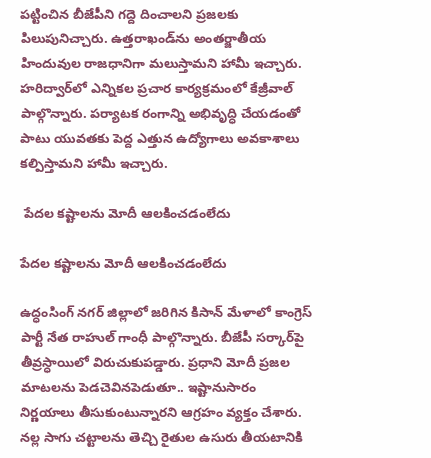పట్టించిన బీజేపీని గద్దె దించాలని ప్రజలకు పిలుపునిచ్చారు. ఉత్త‌రాఖండ్‌ను అంత‌ర్జాతీయ హిందువుల రాజ‌ధానిగా మలుస్తామ‌ని హామీ ఇచ్చారు. హ‌రిద్వార్‌లో ఎన్నికల ప్రచార కార్య‌క్ర‌మంలో కేజ్రీవాల్ పాల్గొన్నారు. ప‌ర్యాట‌క రంగాన్ని అభివృద్ధి చేయడంతో పాటు యువ‌త‌కు పెద్ద ఎత్తున ఉద్యోగాలు అవకాశాలు కల్పిస్తామని హామీ ఇచ్చారు.

 పేద‌ల క‌ష్టాల‌ను మోదీ ఆల‌కించ‌డంలేదు

పేద‌ల క‌ష్టాల‌ను మోదీ ఆల‌కించ‌డంలేదు

ఉద్ధంసింగ్ న‌గ‌ర్ జిల్లాలో జ‌రిగిన కిసాన్ మేళాలో కాంగ్రెస్ పార్టీ నేత రాహుల్ గాంధీ పాల్గొన్నారు. బీజేపీ స‌ర్కార్‌పై తీవ్ర‌స్ధాయిలో విరుచుకుప‌డ్డారు. ప్ర‌ధాని మోదీ ప్ర‌జ‌ల మాట‌ల‌ను పెడ‌చెవిన‌పెడుతూ.. ఇష్టానుసారం నిర్ణ‌యాలు తీసుకుంటున్నారని ఆగ్రహం వ్యక్తం చేశారు. నల్ల సాగు చట్టాలను తెచ్చి రైతుల ఉసురు తీయటానికి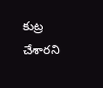కుట్ర చేశారని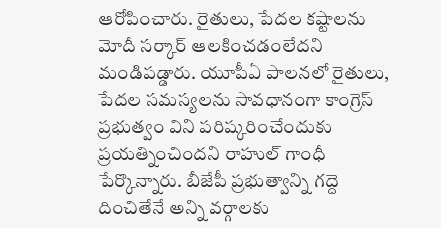ఆరోపించారు. రైతులు, పేద‌ల క‌ష్టాల‌ను మోదీ స‌ర్కార్ ఆల‌కించ‌డంలేద‌ని మండిపడ్డారు. యూపీఏ పాలనలో రైతులు, పేద‌ల స‌మ‌స్య‌ల‌ను సావ‌ధానంగా కాంగ్రెస్ ప్ర‌భుత్వం విని ప‌రిష్క‌రించేందుకు ప్ర‌య‌త్నించింద‌ని రాహుల్ గాంధీ పేర్కొన్నారు. బీజేపీ ప్రభుత్వాన్ని గద్దె దించితేనే అన్ని వర్గాలకు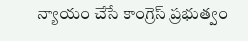న్యాయం చేసే కాంగ్రెస్ ప్రభుత్వం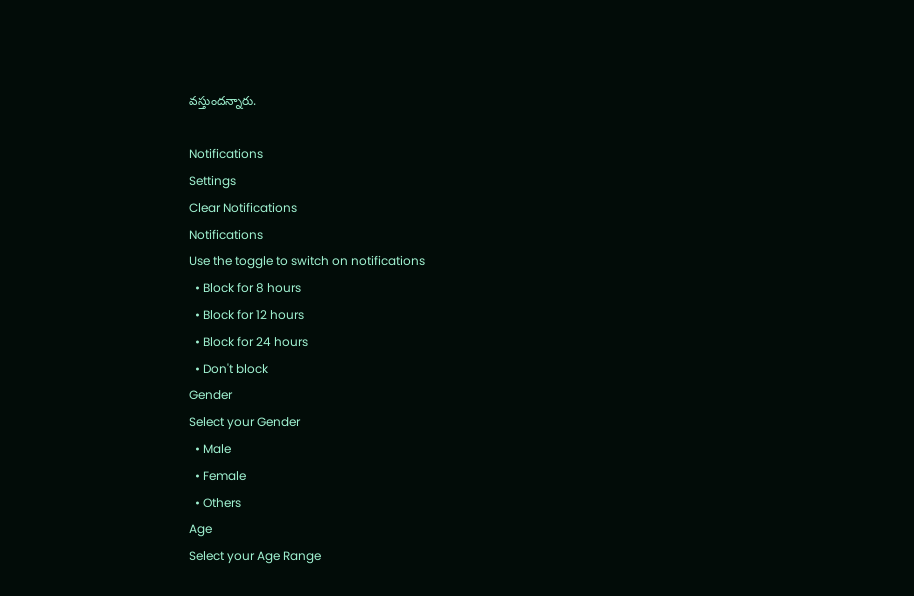వస్తుందన్నారు.

Notifications
Settings
Clear Notifications
Notifications
Use the toggle to switch on notifications
  • Block for 8 hours
  • Block for 12 hours
  • Block for 24 hours
  • Don't block
Gender
Select your Gender
  • Male
  • Female
  • Others
Age
Select your Age Range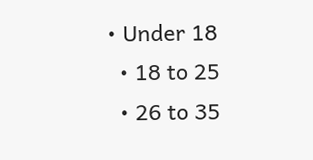• Under 18
  • 18 to 25
  • 26 to 35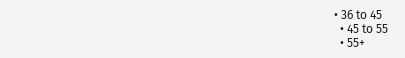• 36 to 45
  • 45 to 55
  • 55+